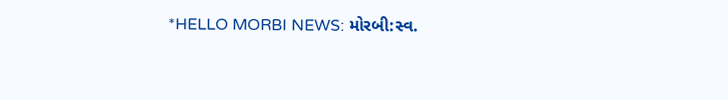*HELLO MORBI NEWS: મોરબી:સ્વ.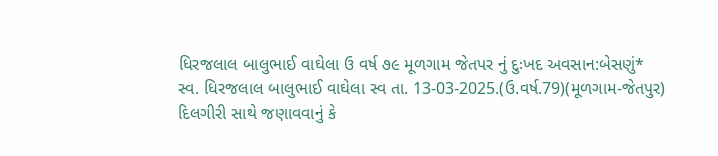ધિરજલાલ બાલુભાઈ વાઘેલા ઉ વર્ષ ૭૯ મૂળગામ જેતપર નું દુઃખદ અવસાન:બેસણું*
સ્વ. ધિરજલાલ બાલુભાઈ વાઘેલા સ્વ તા. 13-03-2025.(ઉ.વર્ષ.79)(મૂળગામ-જેતપુર) દિલગીરી સાથે જણાવવાનું કે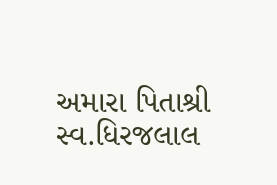અમારા પિતાશ્રી સ્વ.ધિરજલાલ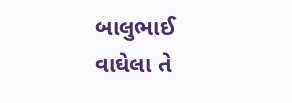બાલુભાઈ વાઘેલા તે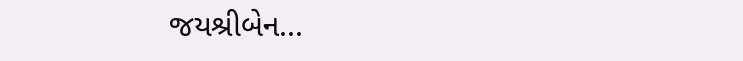જયશ્રીબેન...